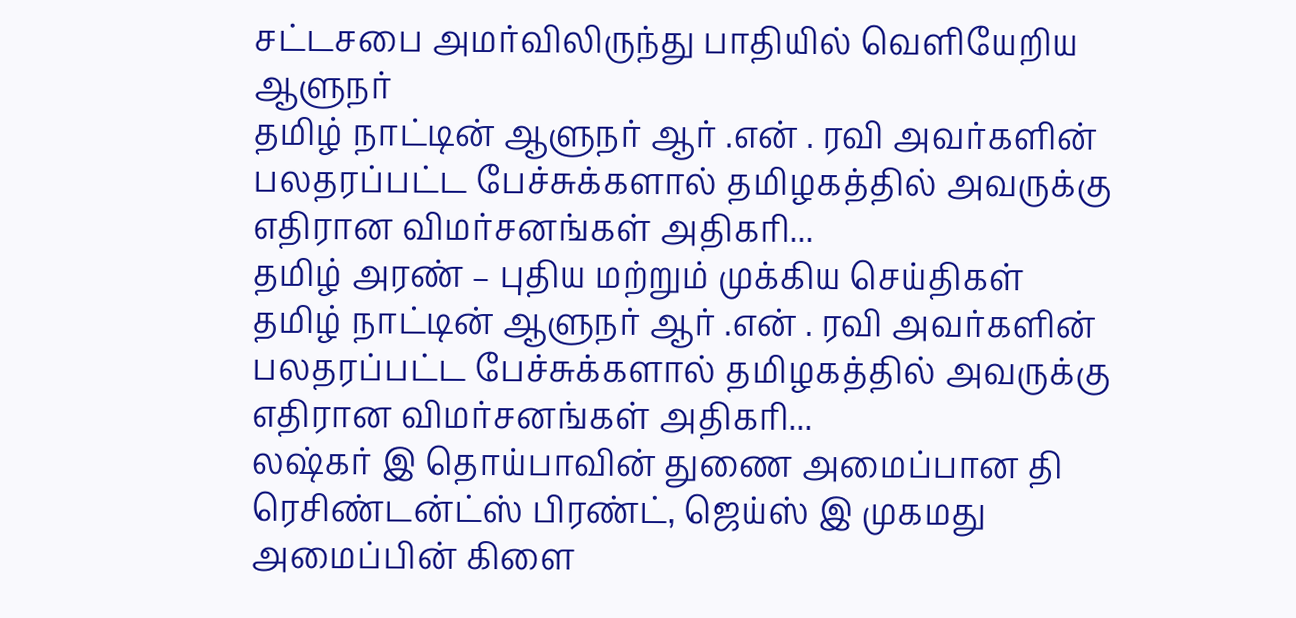சட்டசபை அமர்விலிருந்து பாதியில் வெளியேறிய ஆளுநர்
தமிழ் நாட்டின் ஆளுநர் ஆர் .என் . ரவி அவர்களின் பலதரப்பட்ட பேச்சுக்களால் தமிழகத்தில் அவருக்கு எதிரான விமர்சனங்கள் அதிகரி...
தமிழ் அரண் – புதிய மற்றும் முக்கிய செய்திகள்
தமிழ் நாட்டின் ஆளுநர் ஆர் .என் . ரவி அவர்களின் பலதரப்பட்ட பேச்சுக்களால் தமிழகத்தில் அவருக்கு எதிரான விமர்சனங்கள் அதிகரி...
லஷ்கர் இ தொய்பாவின் துணை அமைப்பான தி ரெசிண்டன்ட்ஸ் பிரண்ட், ஜெய்ஸ் இ முகமது அமைப்பின் கிளை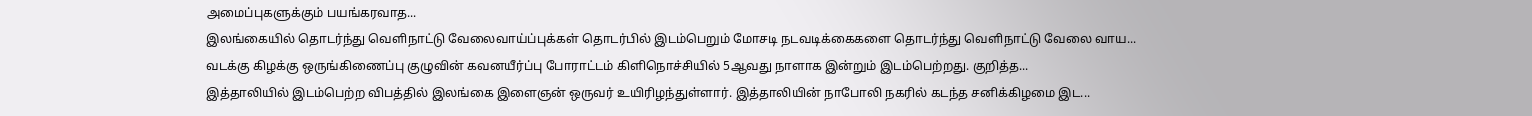அமைப்புகளுக்கும் பயங்கரவாத...
இலங்கையில் தொடர்ந்து வெளிநாட்டு வேலைவாய்ப்புக்கள் தொடர்பில் இடம்பெறும் மோசடி நடவடிக்கைகளை தொடர்ந்து வெளிநாட்டு வேலை வாய...
வடக்கு கிழக்கு ஒருங்கிணைப்பு குழுவின் கவனயீர்ப்பு போராட்டம் கிளிநொச்சியில் 5ஆவது நாளாக இன்றும் இடம்பெற்றது. குறித்த...
இத்தாலியில் இடம்பெற்ற விபத்தில் இலங்கை இளைஞன் ஒருவர் உயிரிழந்துள்ளார். இத்தாலியின் நாபோலி நகரில் கடந்த சனிக்கிழமை இட...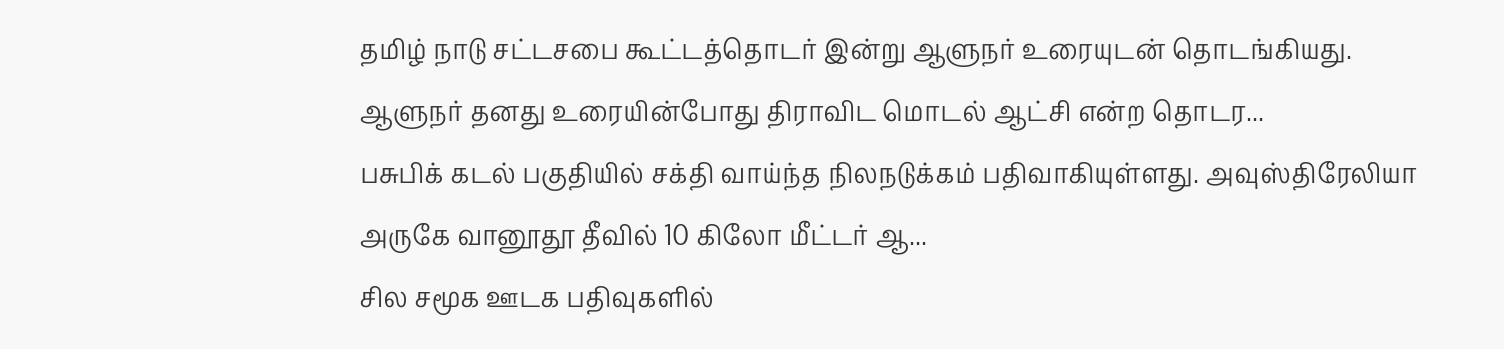தமிழ் நாடு சட்டசபை கூட்டத்தொடர் இன்று ஆளுநர் உரையுடன் தொடங்கியது. ஆளுநர் தனது உரையின்போது திராவிட மொடல் ஆட்சி என்ற தொடர...
பசுபிக் கடல் பகுதியில் சக்தி வாய்ந்த நிலநடுக்கம் பதிவாகியுள்ளது. அவுஸ்திரேலியா அருகே வானூதூ தீவில் 10 கிலோ மீட்டர் ஆ...
சில சமூக ஊடக பதிவுகளில்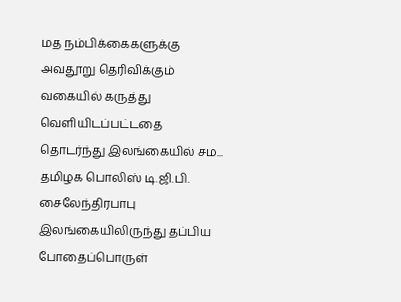மத நம்பிக்கைகளுக்கு அவதூறு தெரிவிக்கும் வகையில் கருத்து வெளியிடப்பட்டதை தொடர்ந்து இலங்கையில் சம...
தமிழக பொலிஸ் டி.ஜி.பி. சைலேந்திரபாபு இலங்கையிலிருந்து தப்பிய போதைப்பொருள்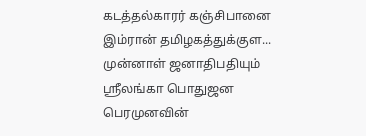கடத்தல்காரர் கஞ்சிபானை இம்ரான் தமிழகத்துக்குள...
முன்னாள் ஜனாதிபதியும் ஸ்ரீலங்கா பொதுஜன பெரமுனவின்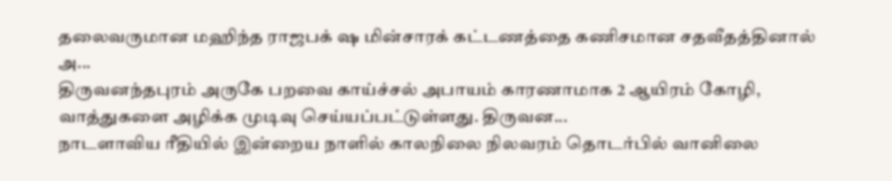தலைவருமான மஹிந்த ராஜபக் ஷ மின்சாரக் கட்டணத்தை கணிசமான சதவீதத்தினால் அ...
திருவனந்தபுரம் அருகே பறவை காய்ச்சல் அபாயம் காரணாமாக 2 ஆயிரம் கோழி, வாத்துகளை அழிக்க முடிவு செய்யப்பட்டுள்ளது. திருவன...
நாடளாவிய ரீதியில் இன்றைய நாளில் காலநிலை நிலவரம் தொடர்பில் வானிலை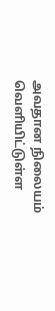அவதான நிலையம் வெளியிட்டுள்ள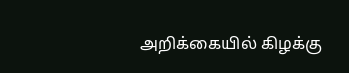அறிக்கையில் கிழக்கு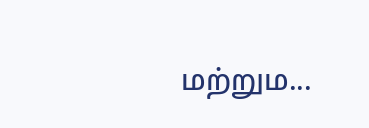மற்றும...